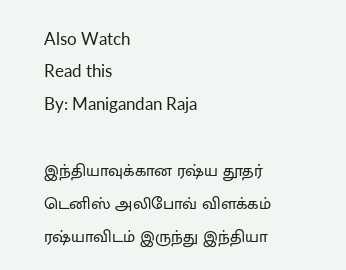Also Watch
Read this
By: Manigandan Raja

இந்தியாவுக்கான ரஷ்ய தூதர் டெனிஸ் அலிபோவ் விளக்கம்
ரஷ்யாவிடம் இருந்து இந்தியா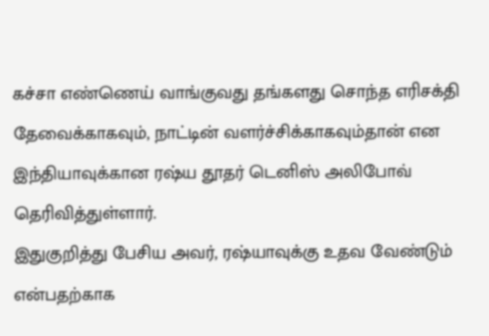கச்சா எண்ணெய் வாங்குவது தங்களது சொந்த எரிசக்தி தேவைக்காகவும், நாட்டின் வளர்ச்சிக்காகவும்தான் என இந்தியாவுக்கான ரஷ்ய தூதர் டெனிஸ் அலிபோவ் தெரிவித்துள்ளார்.
இதுகுறித்து பேசிய அவர், ரஷ்யாவுக்கு உதவ வேண்டும் என்பதற்காக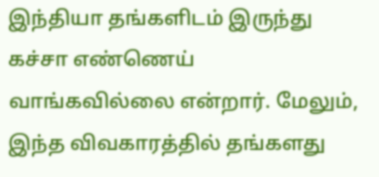இந்தியா தங்களிடம் இருந்து கச்சா எண்ணெய் வாங்கவில்லை என்றார். மேலும், இந்த விவகாரத்தில் தங்களது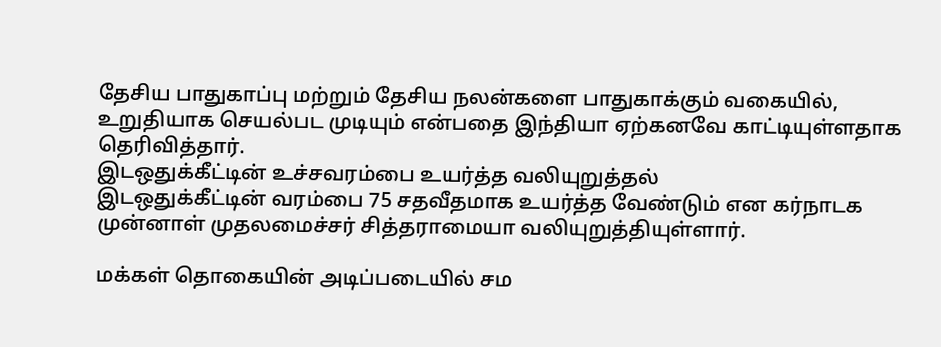தேசிய பாதுகாப்பு மற்றும் தேசிய நலன்களை பாதுகாக்கும் வகையில், உறுதியாக செயல்பட முடியும் என்பதை இந்தியா ஏற்கனவே காட்டியுள்ளதாக தெரிவித்தார்.
இடஒதுக்கீட்டின் உச்சவரம்பை உயர்த்த வலியுறுத்தல்
இடஒதுக்கீட்டின் வரம்பை 75 சதவீதமாக உயர்த்த வேண்டும் என கர்நாடக முன்னாள் முதலமைச்சர் சித்தராமையா வலியுறுத்தியுள்ளார்.

மக்கள் தொகையின் அடிப்படையில் சம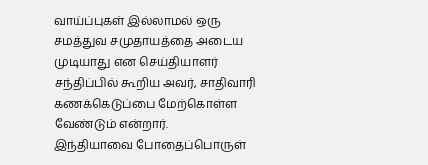வாய்ப்புகள் இல்லாமல் ஒரு சமத்துவ சமுதாயத்தை அடைய முடியாது என செய்தியாளர் சந்திப்பில் கூறிய அவர், சாதிவாரி கணக்கெடுப்பை மேற்கொள்ள வேண்டும் என்றார்.
இந்தியாவை போதைப்பொருள்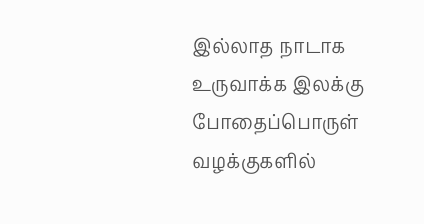இல்லாத நாடாக உருவாக்க இலக்கு
போதைப்பொருள் வழக்குகளில்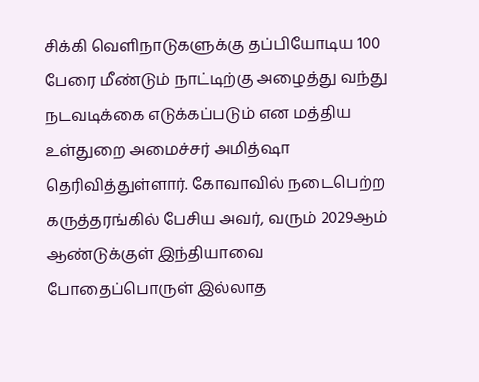சிக்கி வெளிநாடுகளுக்கு தப்பியோடிய 100 பேரை மீண்டும் நாட்டிற்கு அழைத்து வந்து நடவடிக்கை எடுக்கப்படும் என மத்திய உள்துறை அமைச்சர் அமித்ஷா தெரிவித்துள்ளார். கோவாவில் நடைபெற்ற கருத்தரங்கில் பேசிய அவர், வரும் 2029ஆம் ஆண்டுக்குள் இந்தியாவை போதைப்பொருள் இல்லாத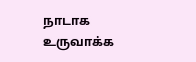நாடாக உருவாக்க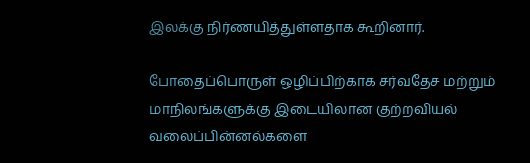இலக்கு நிர்ணயித்துள்ளதாக கூறினார்.

போதைப்பொருள் ஒழிப்பிற்காக சர்வதேச மற்றும் மாநிலங்களுக்கு இடையிலான குற்றவியல் வலைப்பின்னல்களை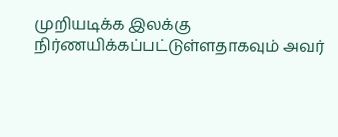முறியடிக்க இலக்கு நிர்ணயிக்கப்பட்டுள்ளதாகவும் அவர்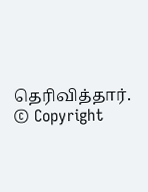தெரிவித்தார்.
© Copyright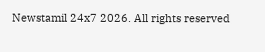Newstamil 24x7 2026. All rights reserved